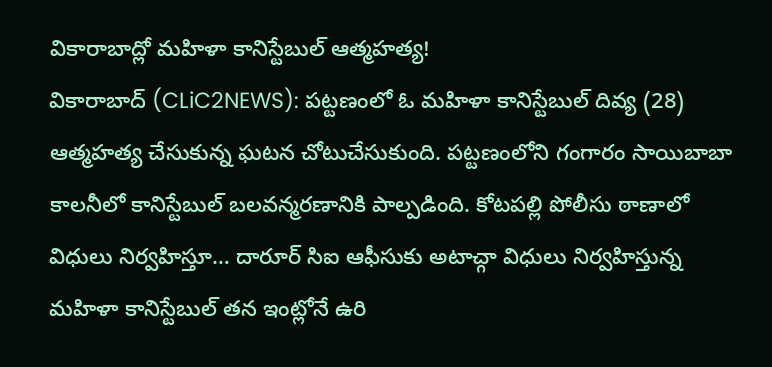వికారాబాద్లో మహిళా కానిస్టేబుల్ ఆత్మహత్య!
వికారాబాద్ (CLiC2NEWS): పట్టణంలో ఓ మహిళా కానిస్టేబుల్ దివ్య (28) ఆత్మహత్య చేసుకున్న ఘటన చోటుచేసుకుంది. పట్టణంలోని గంగారం సాయిబాబా కాలనీలో కానిస్టేబుల్ బలవన్మరణానికి పాల్పడింది. కోటపల్లి పోలీసు ఠాణాలో విధులు నిర్వహిస్తూ… దారూర్ సిఐ ఆఫీసుకు అటాచ్గా విధులు నిర్వహిస్తున్న మహిళా కానిస్టేబుల్ తన ఇంట్లోనే ఉరి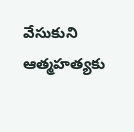వేసుకుని ఆత్మహత్యకు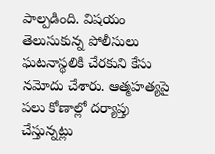పాల్పడింది. విషయం తెలుసుకున్న పోలీసులు ఘటనాస్థలికి చేరకుని కేసు నమోదు చేశారు. ఆత్మహత్యపై పలు కోణాల్లో దర్యాప్తు చేస్తున్నట్లు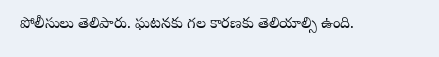పోలీసులు తెలిపారు. ఘటనకు గల కారణకు తెలియాల్సి ఉంది.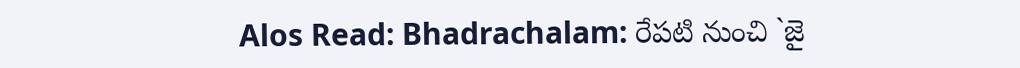Alos Read: Bhadrachalam: రేపటి నుంచి `జై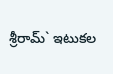శ్రీరామ్` ఇటుకల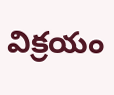విక్రయం